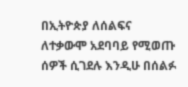በኢትዮጵያ ለሰልፍና ለተቃውሞ አደባባይ የሚወጡ ሰዎች ሲገደሉ እንዲሁ በሰልፉ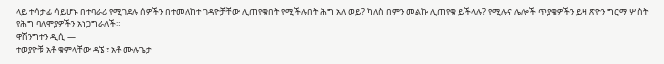ላይ ተሳታፊ ሳይሆኑ በተባራሪ የሚገደሉ ሰዎችን በተመለከተ ገዳዮቻቸው ሊጠየቁበት የሚችሉበት ሕግ አለ ወይ? ካለስ በምን መልኩ ሊጠየቁ ይችላሉ? የሚሉና ሌሎች ጥያቄዎችን ይዛ ጽዮን ግርማ ሦስት የሕግ ባለሞያዎችን አነጋግራለች።
ዋሽንግተን ዲሲ —
ተወያዮቹ አቶ ቁምላቸው ዳኜ ፣ አቶ ሙሉጌታ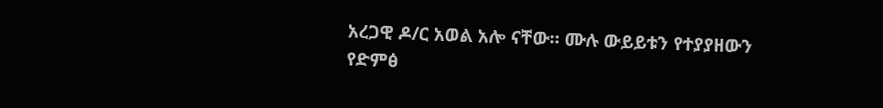አረጋዊ ዶ/ር አወል አሎ ናቸው። ሙሉ ውይይቱን የተያያዘውን የድምፅ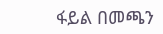ፋይል በመጫን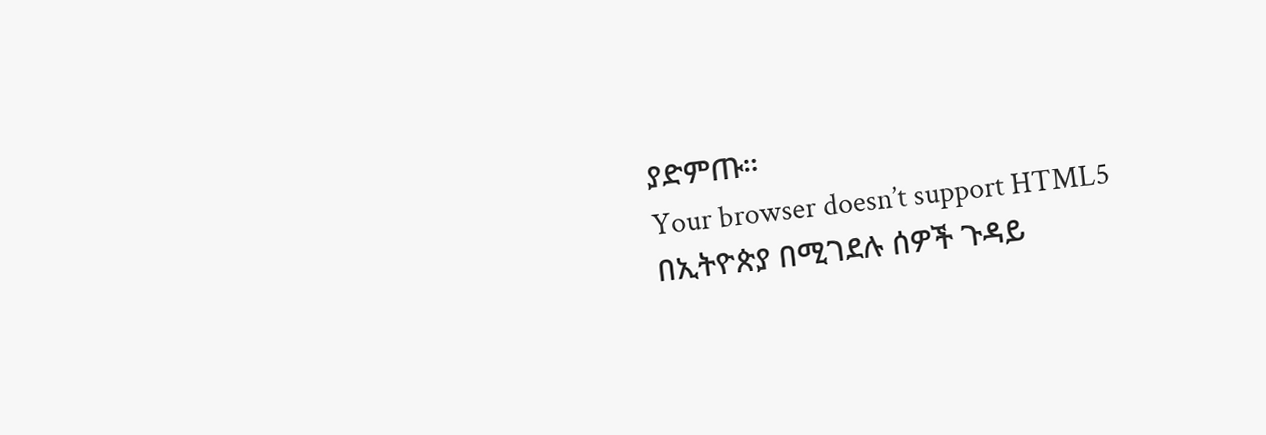ያድምጡ።
Your browser doesn’t support HTML5
በኢትዮጵያ በሚገደሉ ሰዎች ጉዳይ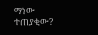ማነው ተጠያቂው?